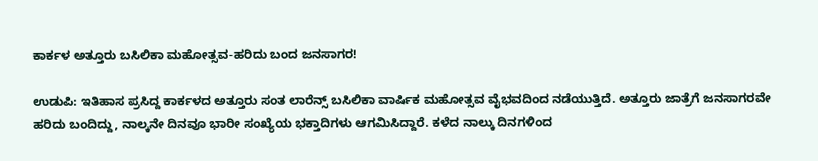ಕಾರ್ಕಳ ಅತ್ತೂರು ಬಸಿಲಿಕಾ ಮಹೋತ್ಸವ-ಹರಿದು ಬಂದ ಜನಸಾಗರ!

ಉಡುಪಿ: ಇತಿಹಾಸ ಪ್ರಸಿದ್ದ ಕಾರ್ಕಳದ ಅತ್ತೂರು ಸಂತ ಲಾರೆನ್ಸ್ ಬಸಿಲಿಕಾ ವಾರ್ಷಿಕ ಮಹೋತ್ಸವ ವೈಭವದಿಂದ ನಡೆಯುತ್ತಿದೆ. ಅತ್ತೂರು ಜಾತ್ರೆಗೆ ಜನಸಾಗರವೇ ಹರಿದು ಬಂದಿದ್ದು, ನಾಲ್ಕನೇ ದಿನವೂ ಭಾರೀ ಸಂಖ್ಯೆಯ ಭಕ್ತಾದಿಗಳು ಆಗಮಿಸಿದ್ದಾರೆ. ಕಳೆದ ನಾಲ್ಕು ದಿನಗಳಿಂದ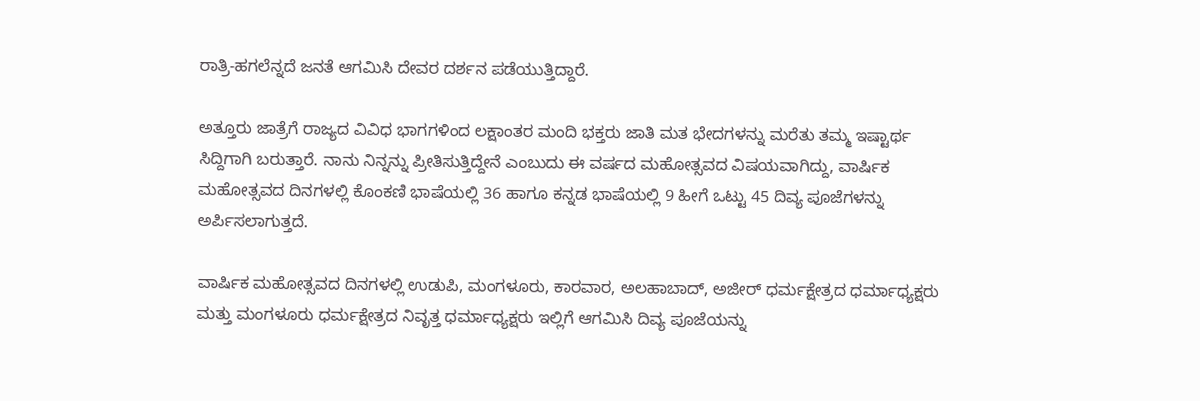ರಾತ್ರಿ-ಹಗಲೆನ್ನದೆ ಜನತೆ ಆಗಮಿಸಿ ದೇವರ ದರ್ಶನ ಪಡೆಯುತ್ತಿದ್ದಾರೆ.

ಅತ್ತೂರು ಜಾತ್ರೆಗೆ ರಾಜ್ಯದ ವಿವಿಧ ಭಾಗಗಳಿಂದ ಲಕ್ಷಾಂತರ ಮಂದಿ ಭಕ್ತರು ಜಾತಿ ಮತ ಭೇದಗಳನ್ನು ಮರೆತು ತಮ್ಮ ಇಷ್ಟಾರ್ಥ ಸಿದ್ದಿಗಾಗಿ ಬರುತ್ತಾರೆ. ನಾನು ನಿನ್ನನ್ನು ಪ್ರೀತಿಸುತ್ತಿದ್ದೇನೆ ಎಂಬುದು ಈ ವರ್ಷದ ಮಹೋತ್ಸವದ ವಿಷಯವಾಗಿದ್ದು, ವಾರ್ಷಿಕ ಮಹೋತ್ಸವದ ದಿನಗಳಲ್ಲಿ ಕೊಂಕಣಿ ಭಾಷೆಯಲ್ಲಿ 36 ಹಾಗೂ ಕನ್ನಡ ಭಾಷೆಯಲ್ಲಿ 9 ಹೀಗೆ ಒಟ್ಟು 45 ದಿವ್ಯ ಪೂಜೆಗಳನ್ನು ಅರ್ಪಿಸಲಾಗುತ್ತದೆ.

ವಾರ್ಷಿಕ ಮಹೋತ್ಸವದ ದಿನಗಳಲ್ಲಿ ಉಡುಪಿ, ಮಂಗಳೂರು, ಕಾರವಾರ, ಅಲಹಾಬಾದ್, ಅಜೀರ್ ಧರ್ಮಕ್ಷೇತ್ರದ ಧರ್ಮಾಧ್ಯಕ್ಷರು ಮತ್ತು ಮಂಗಳೂರು ಧರ್ಮಕ್ಷೇತ್ರದ ನಿವೃತ್ತ ಧರ್ಮಾಧ್ಯಕ್ಷರು ಇಲ್ಲಿಗೆ ಆಗಮಿಸಿ ದಿವ್ಯ ಪೂಜೆಯನ್ನು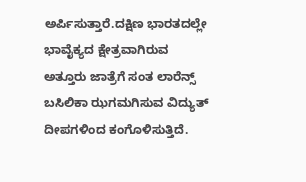ಅರ್ಪಿಸುತ್ತಾರೆ.ದಕ್ಷಿಣ ಭಾರತದಲ್ಲೇ ಭಾವೈಕ್ಯದ ಕ್ಷೇತ್ರವಾಗಿರುವ ಅತ್ತೂರು ಜಾತ್ರೆಗೆ ಸಂತ ಲಾರೆನ್ಸ್ ಬಸಿಲಿಕಾ ಝಗಮಗಿಸುವ ವಿದ್ಯುತ್ ದೀಪಗಳಿಂದ ಕಂಗೊಳಿಸುತ್ತಿದೆ.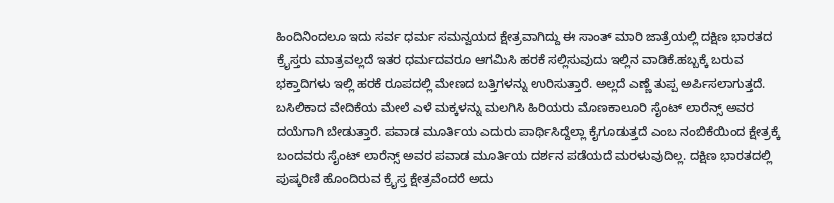ಹಿಂದಿನಿಂದಲೂ ಇದು ಸರ್ವ ಧರ್ಮ ಸಮನ್ವಯದ ಕ್ಷೇತ್ರವಾಗಿದ್ದು ಈ ಸಾಂತ್ ಮಾರಿ ಜಾತ್ರೆಯಲ್ಲಿ ದಕ್ಷಿಣ ಭಾರತದ ಕ್ರೈಸ್ತರು ಮಾತ್ರವಲ್ಲದೆ ಇತರ ಧರ್ಮದವರೂ ಆಗಮಿಸಿ ಹರಕೆ ಸಲ್ಲಿಸುವುದು ಇಲ್ಲಿನ ವಾಡಿಕೆ.ಹಬ್ಬಕ್ಕೆ ಬರುವ ಭಕ್ತಾದಿಗಳು ಇಲ್ಲಿ ಹರಕೆ ರೂಪದಲ್ಲಿ ಮೇಣದ ಬತ್ತಿಗಳನ್ನು ಉರಿಸುತ್ತಾರೆ. ಅಲ್ಲದೆ ಎಣ್ಣೆ ತುಪ್ಪ ಅರ್ಪಿಸಲಾಗುತ್ತದೆ. ಬಸಿಲಿಕಾದ ವೇದಿಕೆಯ ಮೇಲೆ ಎಳೆ ಮಕ್ಕಳನ್ನು ಮಲಗಿಸಿ ಹಿರಿಯರು ಮೊಣಕಾಲೂರಿ ಸೈಂಟ್ ಲಾರೆನ್ಸ್ ಅವರ ದಯೆಗಾಗಿ ಬೇಡುತ್ತಾರೆ. ಪವಾಡ ಮೂರ್ತಿಯ ಎದುರು ಪಾರ್ಥಿಸಿದ್ದೆಲ್ಲಾ ಕೈಗೂಡುತ್ತದೆ ಎಂಬ ನಂಬಿಕೆಯಿಂದ ಕ್ಷೇತ್ರಕ್ಕೆ ಬಂದವರು ಸೈಂಟ್ ಲಾರೆನ್ಸ್ ಅವರ ಪವಾಡ ಮೂರ್ತಿಯ ದರ್ಶನ ಪಡೆಯದೆ ಮರಳುವುದಿಲ್ಲ. ದಕ್ಷಿಣ ಭಾರತದಲ್ಲಿ ಪುಷ್ಕರಿಣಿ ಹೊಂದಿರುವ ಕ್ರೈಸ್ತ ಕ್ಷೇತ್ರವೆಂದರೆ ಅದು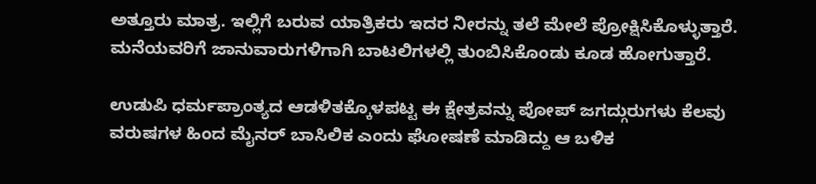ಅತ್ತೂರು ಮಾತ್ರ. ಇಲ್ಲಿಗೆ ಬರುವ ಯಾತ್ರಿಕರು ಇದರ ನೀರನ್ನು ತಲೆ ಮೇಲೆ ಪ್ರೋಕ್ಷಿಸಿಕೊಳ್ಳುತ್ತಾರೆ. ಮನೆಯವರಿಗೆ ಜಾನುವಾರುಗಳಿಗಾಗಿ ಬಾಟಲಿಗಳಲ್ಲಿ ತುಂಬಿಸಿಕೊಂಡು ಕೂಡ ಹೋಗುತ್ತಾರೆ.

ಉಡುಪಿ ಧರ್ಮಪ್ರಾಂತ್ಯದ ಆಡಳಿತಕ್ಕೊಳಪಟ್ಟ ಈ ಕ್ಷೇತ್ರವನ್ನು ಪೋಪ್ ಜಗದ್ಗುರುಗಳು ಕೆಲವು ವರುಷಗಳ ಹಿಂದ ಮೈನರ್ ಬಾಸಿಲಿಕ ಎಂದು ಘೋಷಣೆ ಮಾಡಿದ್ದು ಆ ಬಳಿಕ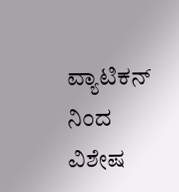ವ್ಯಾಟಿಕನ್ ನಿಂದ ವಿಶೇಷ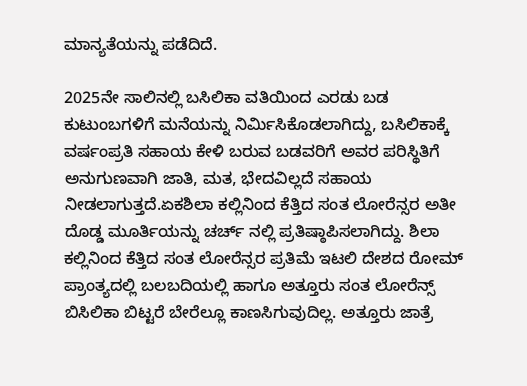ಮಾನ್ಯತೆಯನ್ನು ಪಡೆದಿದೆ.

2025ನೇ ಸಾಲಿನಲ್ಲಿ ಬಸಿಲಿಕಾ ವತಿಯಿಂದ ಎರಡು ಬಡ ಕುಟುಂಬಗಳಿಗೆ ಮನೆಯನ್ನು ನಿರ್ಮಿಸಿಕೊಡಲಾಗಿದ್ದು, ಬಸಿಲಿಕಾಕ್ಕೆ ವರ್ಷಂಪ್ರತಿ ಸಹಾಯ ಕೇಳಿ ಬರುವ ಬಡವರಿಗೆ ಅವರ ಪರಿಸ್ಥಿತಿಗೆ ಅನುಗುಣವಾಗಿ ಜಾತಿ, ಮತ, ಭೇದವಿಲ್ಲದೆ ಸಹಾಯ ನೀಡಲಾಗುತ್ತದೆ.ಏಕಶಿಲಾ ಕಲ್ಲಿನಿಂದ ಕೆತ್ತಿದ ಸಂತ ಲೋರೆನ್ಸರ ಅತೀ ದೊಡ್ಡ ಮೂರ್ತಿಯನ್ನು ಚರ್ಚ್ ನಲ್ಲಿ ಪ್ರತಿಷ್ಠಾಪಿಸಲಾಗಿದ್ದು. ಶಿಲಾ ಕಲ್ಲಿನಿಂದ ಕೆತ್ತಿದ ಸಂತ ಲೋರೆನ್ಸರ ಪ್ರತಿಮೆ ಇಟಲಿ ದೇಶದ ರೋಮ್ ಪ್ರಾಂತ್ಯದಲ್ಲಿ ಬಲಬದಿಯಲ್ಲಿ ಹಾಗೂ ಅತ್ತೂರು ಸಂತ ಲೋರೆನ್ಸ್ ಬಿಸಿಲಿಕಾ ಬಿಟ್ಟರೆ ಬೇರೆಲ್ಲೂ ಕಾಣಸಿಗುವುದಿಲ್ಲ. ಅತ್ತೂರು ಜಾತ್ರೆ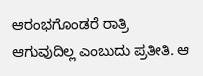ಆರಂಭಗೊಂಡರೆ ರಾತ್ರಿ ಆಗುವುದಿಲ್ಲ ಎಂಬುದು ಪ್ರತೀತಿ. ಆ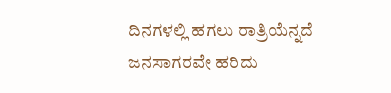ದಿನಗಳಲ್ಲಿ ಹಗಲು ರಾತ್ರಿಯೆನ್ನದೆ ಜನಸಾಗರವೇ ಹರಿದು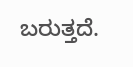ಬರುತ್ತದೆ.